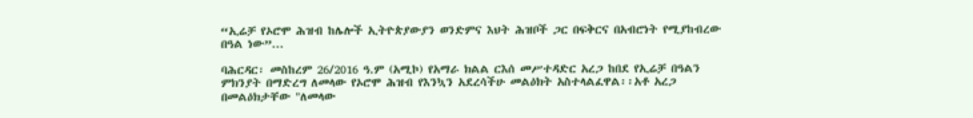“ኢሬቻ የኦሮሞ ሕዝብ ከሌሎች ኢትዮጵያውያን ወንድምና እህት ሕዝቦች ጋር በፍቅርና በአብሮነት የሚያከብረው በዓል ነው”...

ባሕርዳር፡ መስከረም 26/2016 ዓ.ም (አሚኮ) የአማራ ክልል ርእሰ መሥተዳድር አረጋ ከበደ የኢሬቻ በዓልን ምክንያት በማድረግ ለመላው የኦሮሞ ሕዝብ የእንኳን አደረሳችሁ መልዕክት አስተላልፈዋል፡፡አቶ አረጋ በመልዕክታቸው "ለመላው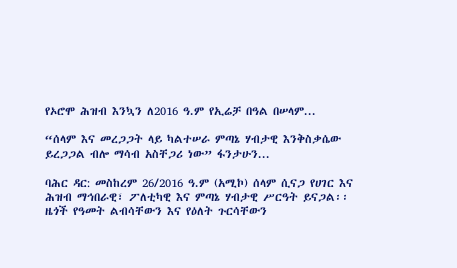የኦሮሞ ሕዝብ እንኳን ለ2016 ዓ.ም የኢሬቻ በዓል በሠላም...

“ሰላም እና መረጋጋት ላይ ካልተሠራ ምጣኔ ሃብታዊ እንቅስቃሴው ይረጋጋል ብሎ ማሳብ አስቸጋሪ ነው” ፋንታሁን...

ባሕር ዳር: መስከረም 26/2016 ዓ.ም (አሚኮ) ሰላም ሲናጋ የሀገር እና ሕዝብ ማኅበራዊ፣ ፖለቲካዊ እና ምጣኔ ሃብታዊ ሥርዓት ይናጋል፡፡ ዜጎች የዓመት ልብሳቸውን እና የዕለት ጉርሳቸውን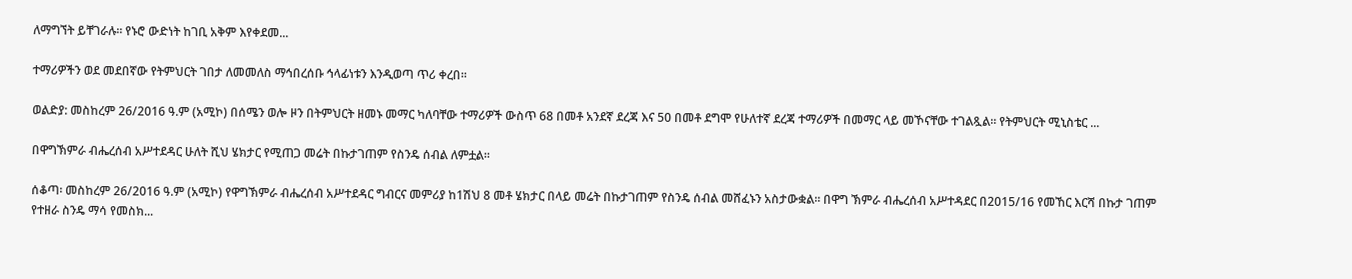ለማግኘት ይቸገራሉ፡፡ የኑሮ ውድነት ከገቢ አቅም እየቀደመ...

ተማሪዎችን ወደ መደበኛው የትምህርት ገበታ ለመመለስ ማኅበረሰቡ ኅላፊነቱን እንዲወጣ ጥሪ ቀረበ፡፡

ወልድያ: መስከረም 26/2016 ዓ.ም (አሚኮ) በሰሜን ወሎ ዞን በትምህርት ዘመኑ መማር ካለባቸው ተማሪዎች ውስጥ 68 በመቶ አንደኛ ደረጃ እና 50 በመቶ ደግሞ የሁለተኛ ደረጃ ተማሪዎች በመማር ላይ መኾናቸው ተገልጿል። የትምህርት ሚኒስቴር ...

በዋግኽምራ ብሔረሰብ አሥተደዳር ሁለት ሺህ ሄክታር የሚጠጋ መሬት በኩታገጠም የስንዴ ሰብል ለምቷል።

ሰቆጣ፡ መስከረም 26/2016 ዓ.ም (አሚኮ) የዋግኽምራ ብሔረሰብ አሥተደዳር ግብርና መምሪያ ከ1ሽህ 8 መቶ ሄክታር በላይ መሬት በኩታገጠም የስንዴ ሰብል መሸፈኑን አስታውቋል፡፡ በዋግ ኽምራ ብሔረሰብ አሥተዳደር በ2015/16 የመኸር እርሻ በኩታ ገጠም የተዘራ ስንዴ ማሳ የመስክ...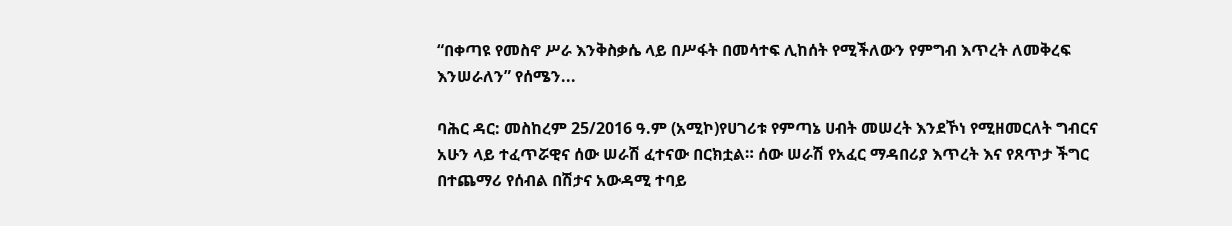“በቀጣዩ የመስኖ ሥራ እንቅስቃሴ ላይ በሥፋት በመሳተፍ ሊከሰት የሚችለውን የምግብ እጥረት ለመቅረፍ እንሠራለን” የሰሜን...

ባሕር ዳር: መስከረም 25/2016 ዓ.ም (አሚኮ)የሀገሪቱ የምጣኔ ሀብት መሠረት እንደኾነ የሚዘመርለት ግብርና አሁን ላይ ተፈጥሯዊና ሰው ሠራሽ ፈተናው በርክቷል። ሰው ሠራሽ የአፈር ማዳበሪያ እጥረት እና የጸጥታ ችግር በተጨማሪ የሰብል በሽታና አውዳሚ ተባይ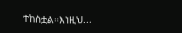ተከስቷል።እነዚህ...